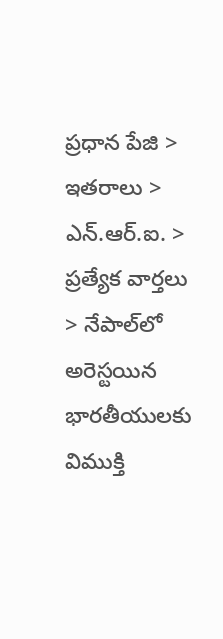ప్రధాన పేజి > ఇతరాలు > ఎన్.ఆర్.ఐ. > ప్రత్యేక వార్తలు > నేపాల్‌లో అరెస్టయిన భారతీయులకు విముక్తి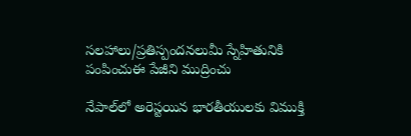సలహాలు/ప్రతిస్పందనలుమీ స్నేహితునికి పంపించుఈ పేజీని ముద్రించు

నేపాల్‌లో అరెస్టయిన భారతీయులకు విముక్తి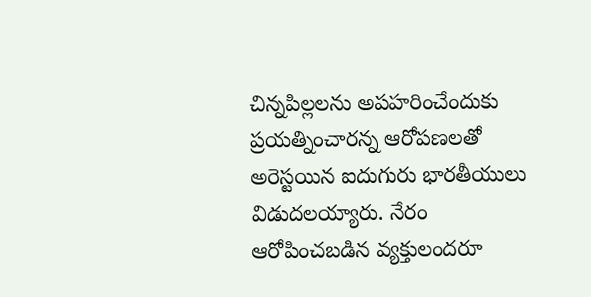చిన్నపిల్లలను అపహరించేందుకు ప్రయత్నించారన్న ఆరోపణలతో అరెస్టయిన ఐదుగురు భారతీయులు విడుదలయ్యారు. నేరం ఆరోపించబడిన వ్యక్తులందరూ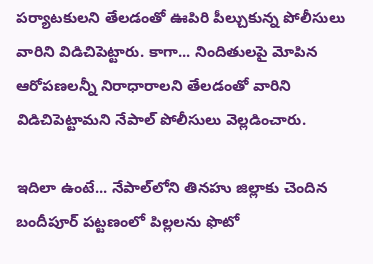పర్యాటకులని తేలడంతో ఊపిరి పీల్చుకున్న పోలీసులు వారిని విడిచిపెట్టారు. కాగా... నిందితులపై మోపిన ఆరోపణలన్నీ నిరాధారాలని తేలడంతో వారిని విడిచిపెట్టామని నేపాల్ పోలీసులు వెల్లడించారు.

ఇదిలా ఉంటే... నేపాల్‌లోని తినహు జిల్లాకు చెందిన బందీపూర్ పట్టణంలో పిల్లలను ఫొటో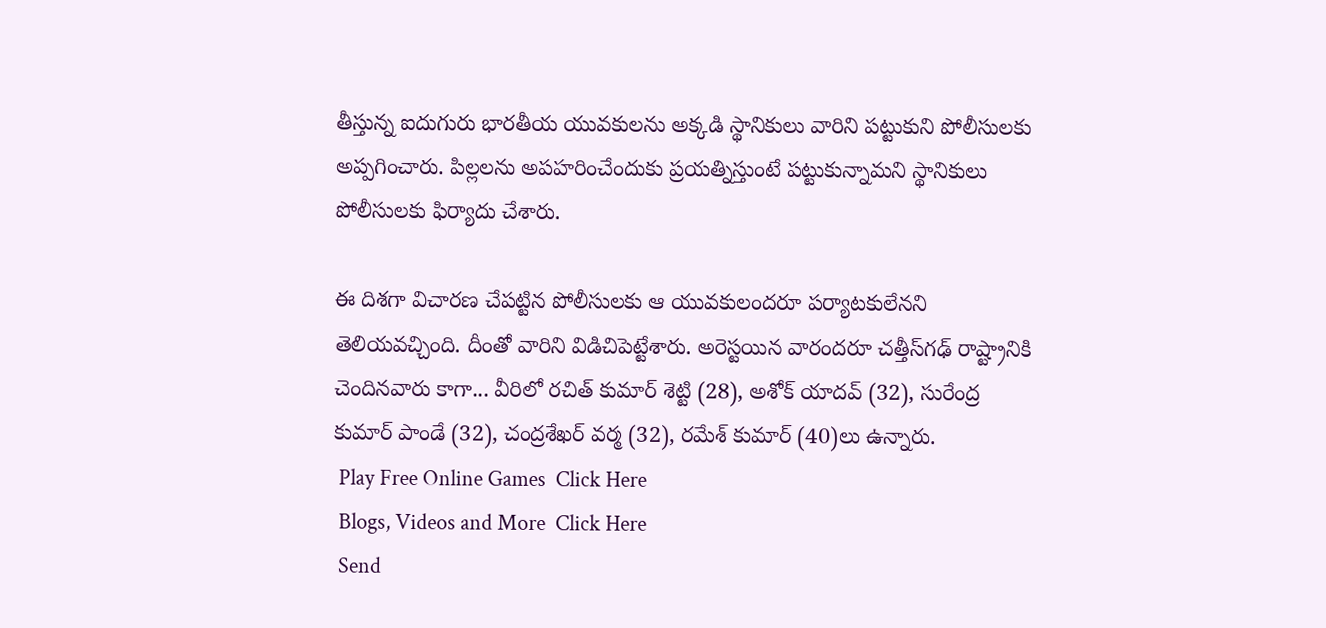తీస్తున్న ఐదుగురు భారతీయ యువకులను అక్కడి స్థానికులు వారిని పట్టుకుని పోలీసులకు అప్పగించారు. పిల్లలను అపహరించేందుకు ప్రయత్నిస్తుంటే పట్టుకున్నామని స్థానికులు పోలీసులకు ఫిర్యాదు చేశారు.

ఈ దిశగా విచారణ చేపట్టిన పోలీసులకు ఆ యువకులందరూ పర్యాటకులేనని తెలియవచ్చింది. దీంతో వారిని విడిచిపెట్టేశారు. అరెస్టయిన వారందరూ చత్తీస్‌గఢ్ రాష్ట్రానికి చెందినవారు కాగా... వీరిలో రచిత్ కుమార్ శెట్టి (28), అశోక్ యాదవ్ (32), సురేంద్ర కుమార్ పాండే (32), చంద్రశేఖర్ వర్మ (32), రమేశ్ కుమార్ (40)లు ఉన్నారు.
 Play Free Online Games  Click Here
 Blogs, Videos and More  Click Here
 Send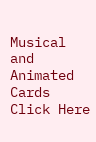Musical and Animated Cards  Click Here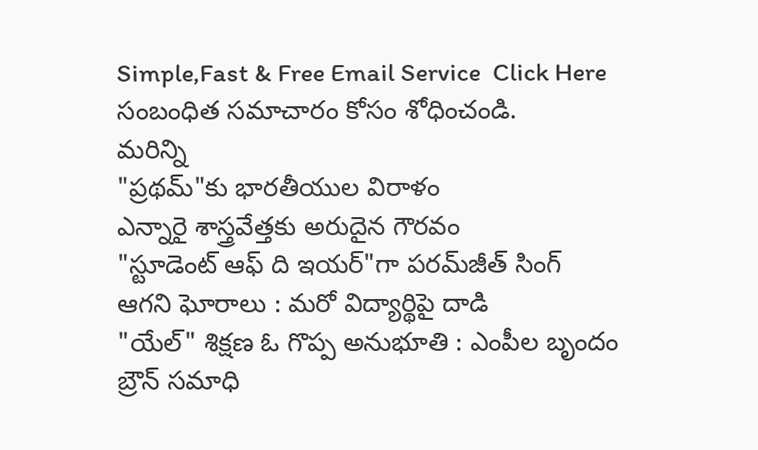Simple,Fast & Free Email Service  Click Here
సంబంధిత సమాచారం కోసం శోధించండి.
మరిన్ని
"ప్రథమ్"కు భారతీయుల విరాళం
ఎన్నారై శాస్త్రవేత్తకు అరుదైన గౌరవం
"స్టూడెంట్ ఆఫ్ ది ఇయర్"గా పరమ్‌జీత్ సింగ్
ఆగని ఘోరాలు : మరో విద్యార్థిపై దాడి
"యేల్" శిక్షణ ఓ గొప్ప అనుభూతి : ఎంపీల బృందం
బ్రౌన్ సమాధి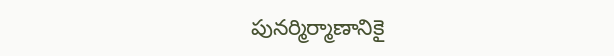పునర్మిర్మాణానికై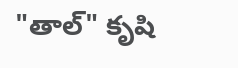"తాల్" కృషి